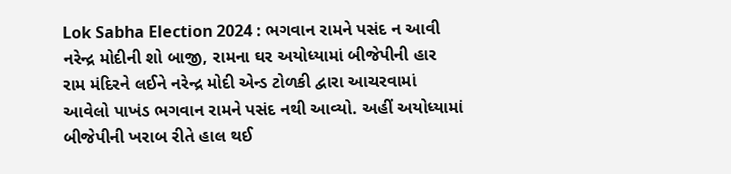Lok Sabha Election 2024 : ભગવાન રામને પસંદ ન આવી નરેન્દ્ર મોદીની શો બાજી, રામના ઘર અયોધ્યામાં બીજેપીની હાર
રામ મંદિરને લઈને નરેન્દ્ર મોદી એન્ડ ટોળકી દ્વારા આચરવામાં આવેલો પાખંડ ભગવાન રામને પસંદ નથી આવ્યો. અહીં અયોધ્યામાં બીજેપીની ખરાબ રીતે હાલ થઈ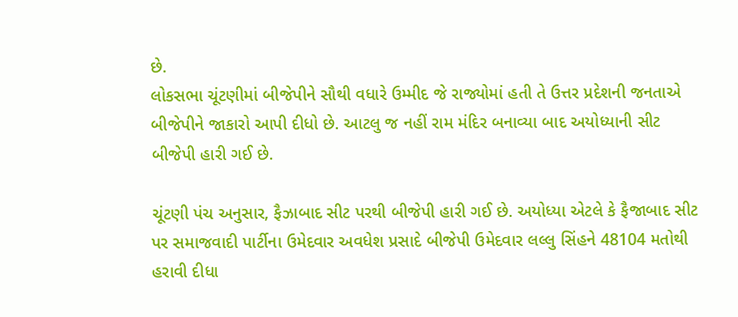છે.
લોકસભા ચૂંટણીમાં બીજેપીને સૌથી વધારે ઉમ્મીદ જે રાજ્યોમાં હતી તે ઉત્તર પ્રદેશની જનતાએ બીજેપીને જાકારો આપી દીધો છે. આટલુ જ નહીં રામ મંદિર બનાવ્યા બાદ અયોધ્યાની સીટ બીજેપી હારી ગઈ છે.

ચૂંટણી પંચ અનુસાર, ફૈઝાબાદ સીટ પરથી બીજેપી હારી ગઈ છે. અયોધ્યા એટલે કે ફૈજાબાદ સીટ પર સમાજવાદી પાર્ટીના ઉમેદવાર અવધેશ પ્રસાદે બીજેપી ઉમેદવાર લલ્લુ સિંહને 48104 મતોથી હરાવી દીધા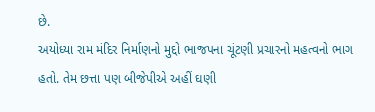છે.
અયોધ્યા રામ મંદિર નિર્માણનો મુદ્દો ભાજપના ચૂંટણી પ્રચારનો મહત્વનો ભાગ હતો. તેમ છત્તા પણ બીજેપીએ અહીં ઘણી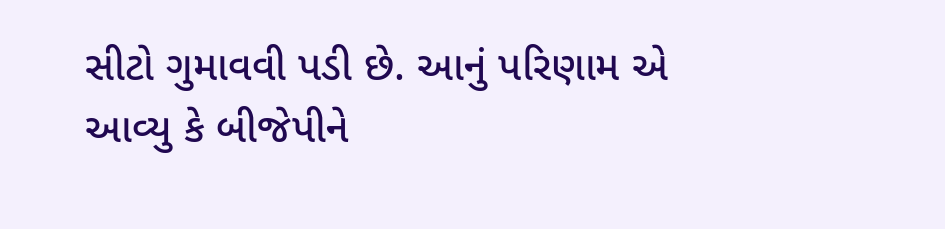સીટો ગુમાવવી પડી છે. આનું પરિણામ એ આવ્યુ કે બીજેપીને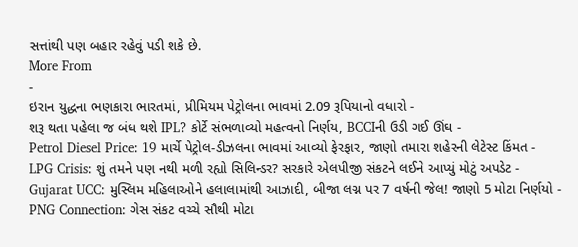સત્તાંથી પણ બહાર રહેવું પડી શકે છે.
More From
-
ઇરાન યુદ્ધના ભણકારા ભારતમાં, પ્રીમિયમ પેટ્રોલના ભાવમાં 2.09 રૂપિયાનો વધારો -
શરૂ થતા પહેલા જ બંધ થશે IPL? કોર્ટે સંભળાવ્યો મહત્વનો નિર્ણય, BCCIની ઉડી ગઈ ઊંઘ -
Petrol Diesel Price: 19 માર્ચે પેટ્રોલ-ડીઝલના ભાવમાં આવ્યો ફેરફાર, જાણો તમારા શહેરની લેટેસ્ટ કિંમત -
LPG Crisis: શું તમને પણ નથી મળી રહ્યો સિલિન્ડર? સરકારે એલપીજી સંકટને લઈને આપ્યું મોટું અપડેટ -
Gujarat UCC: મુસ્લિમ મહિલાઓને હલાલામાંથી આઝાદી, બીજા લગ્ન પર 7 વર્ષની જેલ! જાણો 5 મોટા નિર્ણયો -
PNG Connection: ગેસ સંકટ વચ્ચે સૌથી મોટા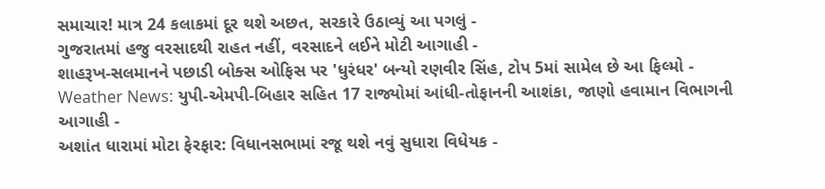સમાચાર! માત્ર 24 કલાકમાં દૂર થશે અછત, સરકારે ઉઠાવ્યું આ પગલું -
ગુજરાતમાં હજુ વરસાદથી રાહત નહીં, વરસાદને લઈને મોટી આગાહી -
શાહરૂખ-સલમાનને પછાડી બોક્સ ઓફિસ પર 'ધુરંધર' બન્યો રણવીર સિંહ, ટોપ 5માં સામેલ છે આ ફિલ્મો -
Weather News: યુપી-એમપી-બિહાર સહિત 17 રાજ્યોમાં આંધી-તોફાનની આશંકા, જાણો હવામાન વિભાગની આગાહી -
અશાંત ધારામાં મોટા ફેરફાર: વિધાનસભામાં રજૂ થશે નવું સુધારા વિધેયક -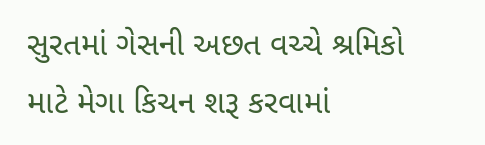સુરતમાં ગેસની અછત વચ્ચે શ્રમિકો માટે મેગા કિચન શરૂ કરવામાં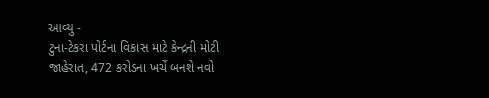આવ્યુ -
ટુના-ટેકરા પોર્ટના વિકાસ માટે કેન્દ્રની મોટી જાહેરાત, 472 કરોડના ખર્ચે બનશે નવો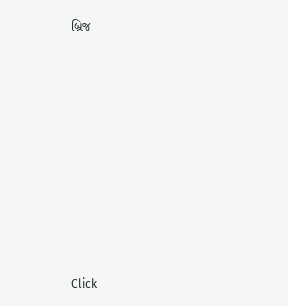બ્રિજ










Click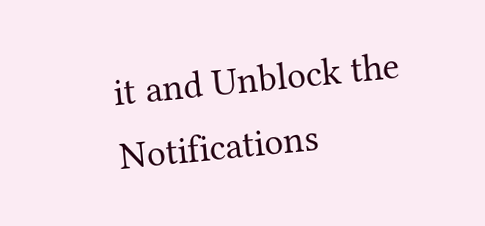it and Unblock the Notifications